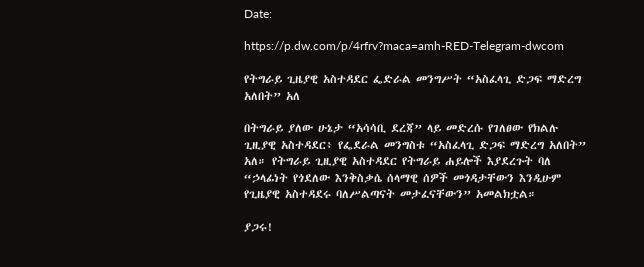Date:

https://p.dw.com/p/4rfrv?maca=amh-RED-Telegram-dwcom

የትግራይ ጊዜያዊ አስተዳደር ፌድራል መንግሥት “አስፈላጊ ድጋፍ ማድረግ አለበት” አለ

በትግራይ ያለው ሁኔታ “አሳሳቢ ደረጃ” ላይ መድረሱ የገለፀው የክልሉ ጊዚያዊ አስተዳደር፥ የፌደራል መንግስቱ “አስፈላጊ ድጋፍ ማድረግ አለበት” አለ። የትግራይ ጊዚያዊ አስተዳደር የትግራይ ሐይሎች እያደረጉት ባለ “ኃላፊነት የጎደለው እንቅስቃሴ ሰላማዊ ሰዎች መጎዳታቸውን እንዲሁም የጊዜያዊ አስተዳደሩ ባለሥልጣናት መታፈናቸውን” አመልክቷል።

ያጋሩ!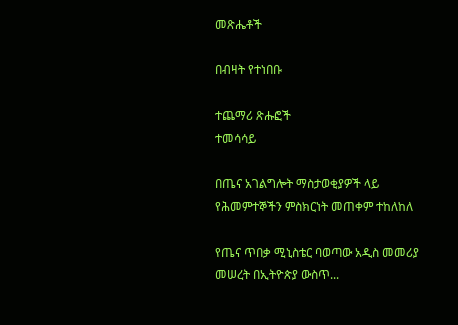መጽሔቶች

በብዛት የተነበቡ

ተጨማሪ ጽሑፎች
ተመሳሳይ

በጤና አገልግሎት ማስታወቂያዎች ላይ የሕመምተኞችን ምስክርነት መጠቀም ተከለከለ

የጤና ጥበቃ ሚኒስቴር ባወጣው አዲስ መመሪያ መሠረት በኢትዮጵያ ውስጥ...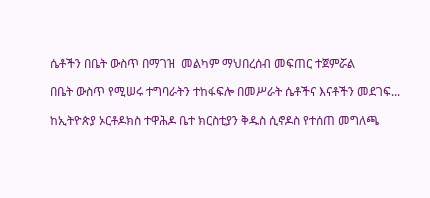ሴቶችን በቤት ውስጥ በማገዝ  መልካም ማህበረሰብ መፍጠር ተጀምሯል

በቤት ውስጥ የሚሠሩ ተግባራትን ተከፋፍሎ በመሥራት ሴቶችና እናቶችን መደገፍ...

ከኢትዮጵያ ኦርቶዶክስ ተዋሕዶ ቤተ ክርስቲያን ቅዱስ ሲኖዶስ የተሰጠ መግለጫ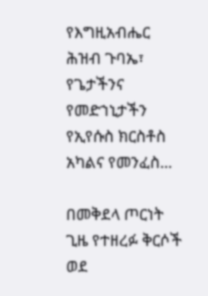የእግዚአብሔር ሕዝብ ጉባኤ፣ የጌታችንና የመድኀኒታችን የኢየሱስ ክርስቶስ አካልና የመንፈስ...

በመቅደላ ጦርነት ጊዜ የተዘረፉ ቅርሶች ወደ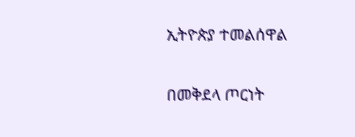ኢትዮጵያ ተመልሰዋል

በመቅደላ ጦርነት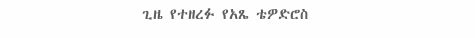ጊዜ የተዘረፉ የአጼ ቴዎድሮስ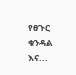የፀጉር ቁንዳል እና...